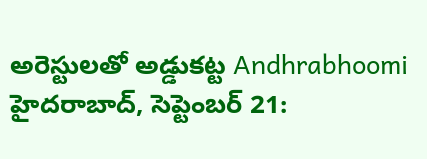అరెస్టులతో అడ్డుకట్ట Andhrabhoomi
హైదరాబాద్, సెప్టెంబర్ 21: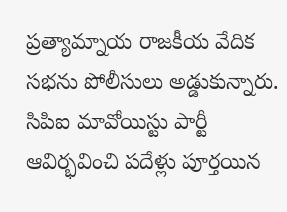ప్రత్యామ్నాయ రాజకీయ వేదిక సభను పోలీసులు అడ్డుకున్నారు. సిపిఐ మావోయిస్టు పార్టీ ఆవిర్భవించి పదేళ్లు పూర్తయిన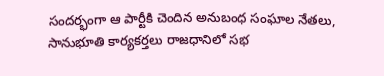సందర్భంగా ఆ పార్టీకి చెందిన అనుబంధ సంఘాల నేతలు, సానుభూతి కార్యకర్తలు రాజధానిలో సభ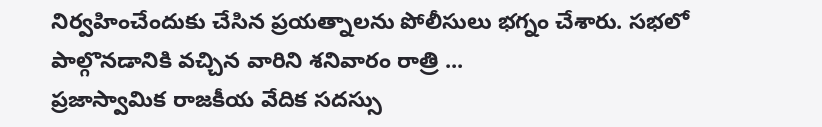నిర్వహించేందుకు చేసిన ప్రయత్నాలను పోలీసులు భగ్నం చేశారు. సభలో పాల్గొనడానికి వచ్చిన వారిని శనివారం రాత్రి ...
ప్రజాస్వామిక రాజకీయ వేదిక సదస్సు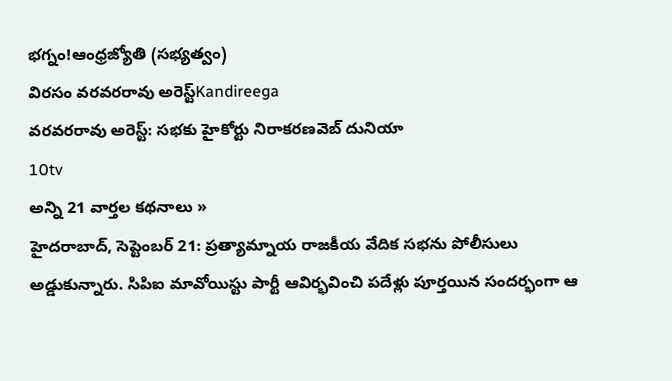భగ్నం!ఆంధ్రజ్యోతి (సభ్యత్వం)
విరసం వరవరరావు అరెస్ట్Kandireega
వరవరరావు అరెస్ట్: సభకు హైకోర్టు నిరాకరణవెబ్ దునియా
10tv
అన్ని 21 వార్తల కథనాలు »
హైదరాబాద్, సెప్టెంబర్ 21: ప్రత్యామ్నాయ రాజకీయ వేదిక సభను పోలీసులు అడ్డుకున్నారు. సిపిఐ మావోయిస్టు పార్టీ ఆవిర్భవించి పదేళ్లు పూర్తయిన సందర్భంగా ఆ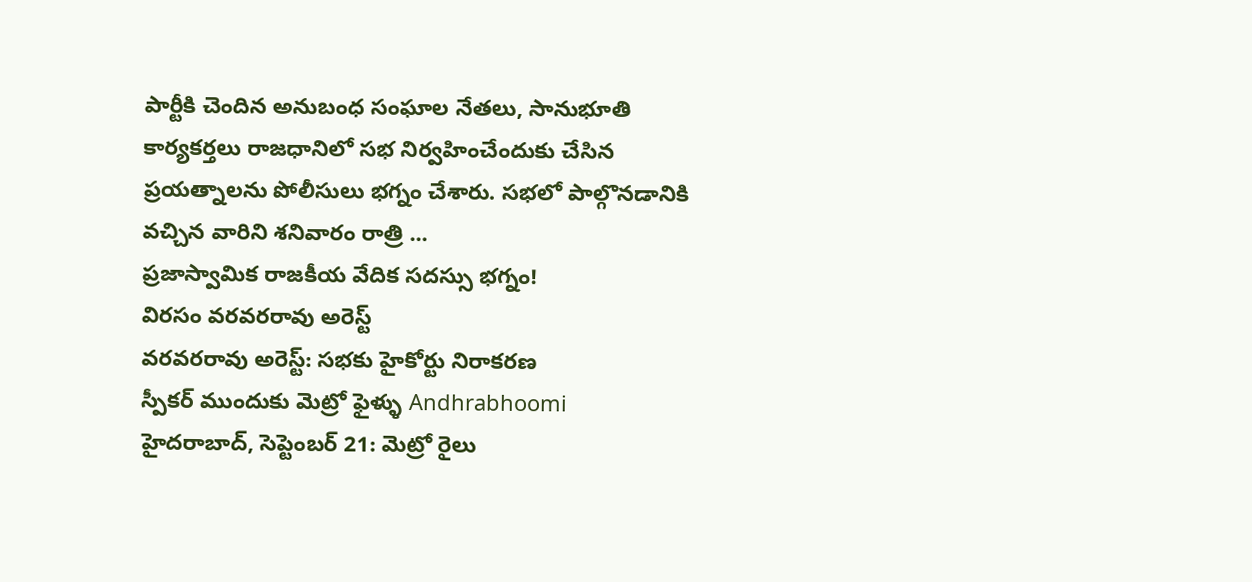పార్టీకి చెందిన అనుబంధ సంఘాల నేతలు, సానుభూతి కార్యకర్తలు రాజధానిలో సభ నిర్వహించేందుకు చేసిన ప్రయత్నాలను పోలీసులు భగ్నం చేశారు. సభలో పాల్గొనడానికి వచ్చిన వారిని శనివారం రాత్రి ...
ప్రజాస్వామిక రాజకీయ వేదిక సదస్సు భగ్నం!
విరసం వరవరరావు అరెస్ట్
వరవరరావు అరెస్ట్: సభకు హైకోర్టు నిరాకరణ
స్పీకర్ ముందుకు మెట్రో ఫైళ్ళు Andhrabhoomi
హైదరాబాద్, సెప్టెంబర్ 21: మెట్రో రైలు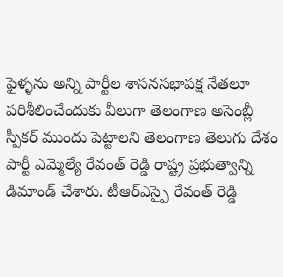ఫైళ్ళను అన్ని పార్టీల శాసనసభాపక్ష నేతలూ పరిశీలించేందుకు వీలుగా తెలంగాణ అసెంబ్లీ స్పీకర్ ముందు పెట్టాలని తెలంగాణ తెలుగు దేశం పార్టీ ఎమ్మెల్యే రేవంత్ రెడ్డి రాష్ట్ర ప్రభుత్వాన్ని డిమాండ్ చేశారు. టీఆర్ఎస్పై రేవంత్ రెడ్డి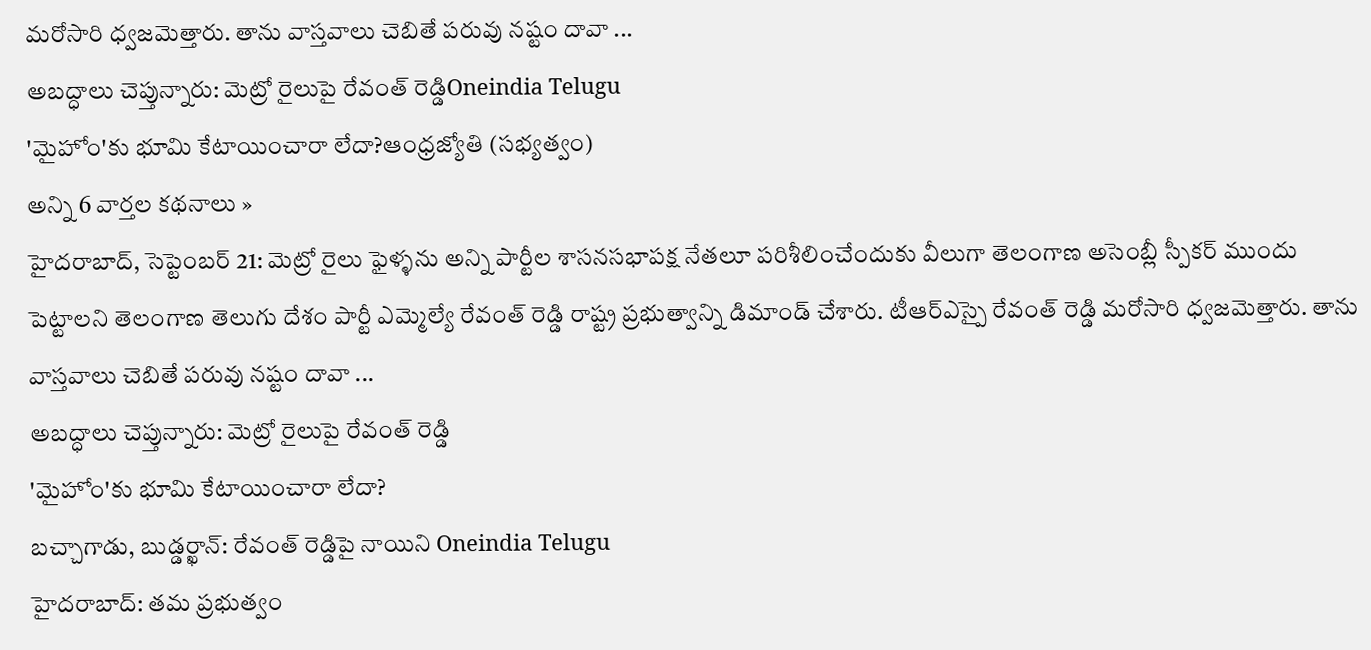మరోసారి ధ్వజమెత్తారు. తాను వాస్తవాలు చెబితే పరువు నష్టం దావా ...
అబద్ధాలు చెప్తున్నారు: మెట్రో రైలుపై రేవంత్ రెడ్డిOneindia Telugu
'మైహోం'కు భూమి కేటాయించారా లేదా?ఆంధ్రజ్యోతి (సభ్యత్వం)
అన్ని 6 వార్తల కథనాలు »
హైదరాబాద్, సెప్టెంబర్ 21: మెట్రో రైలు ఫైళ్ళను అన్ని పార్టీల శాసనసభాపక్ష నేతలూ పరిశీలించేందుకు వీలుగా తెలంగాణ అసెంబ్లీ స్పీకర్ ముందు పెట్టాలని తెలంగాణ తెలుగు దేశం పార్టీ ఎమ్మెల్యే రేవంత్ రెడ్డి రాష్ట్ర ప్రభుత్వాన్ని డిమాండ్ చేశారు. టీఆర్ఎస్పై రేవంత్ రెడ్డి మరోసారి ధ్వజమెత్తారు. తాను వాస్తవాలు చెబితే పరువు నష్టం దావా ...
అబద్ధాలు చెప్తున్నారు: మెట్రో రైలుపై రేవంత్ రెడ్డి
'మైహోం'కు భూమి కేటాయించారా లేదా?
బచ్చాగాడు, బుడ్డర్ఖాన్: రేవంత్ రెడ్డిపై నాయిని Oneindia Telugu
హైదరాబాద్: తమ ప్రభుత్వం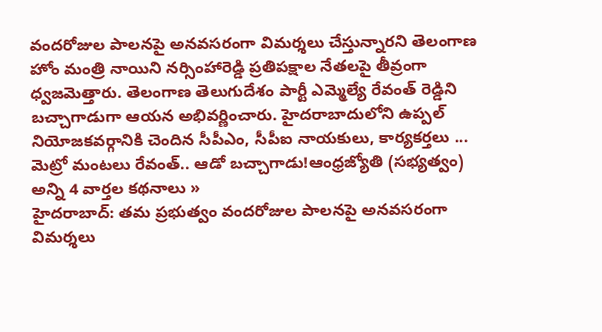వందరోజుల పాలనపై అనవసరంగా విమర్శలు చేస్తున్నారని తెలంగాణ హోం మంత్రి నాయిని నర్సింహారెడ్డి ప్రతిపక్షాల నేతలపై తీవ్రంగా ధ్వజమెత్తారు. తెలంగాణ తెలుగుదేశం పార్టీ ఎమ్మెల్యే రేవంత్ రెడ్డిని బచ్చాగాడుగా ఆయన అభివర్ణించారు. హైదరాబాదులోని ఉప్పల్ నియోజకవర్గానికి చెందిన సీపీఎం, సీపీఐ నాయకులు, కార్యకర్తలు ...
మెట్రో మంటలు రేవంత్.. ఆడో బచ్చాగాడు!ఆంధ్రజ్యోతి (సభ్యత్వం)
అన్ని 4 వార్తల కథనాలు »
హైదరాబాద్: తమ ప్రభుత్వం వందరోజుల పాలనపై అనవసరంగా విమర్శలు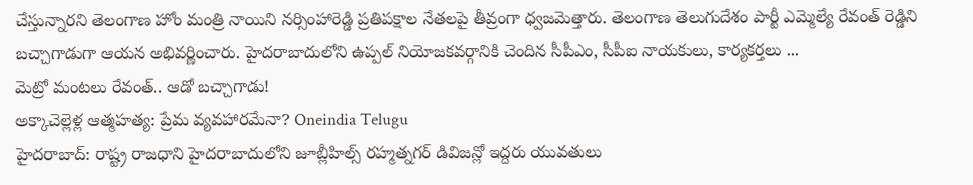చేస్తున్నారని తెలంగాణ హోం మంత్రి నాయిని నర్సింహారెడ్డి ప్రతిపక్షాల నేతలపై తీవ్రంగా ధ్వజమెత్తారు. తెలంగాణ తెలుగుదేశం పార్టీ ఎమ్మెల్యే రేవంత్ రెడ్డిని బచ్చాగాడుగా ఆయన అభివర్ణించారు. హైదరాబాదులోని ఉప్పల్ నియోజకవర్గానికి చెందిన సీపీఎం, సీపీఐ నాయకులు, కార్యకర్తలు ...
మెట్రో మంటలు రేవంత్.. ఆడో బచ్చాగాడు!
అక్కాచెల్లెళ్ల ఆత్మహత్య: ప్రేమ వ్యవహారమేనా? Oneindia Telugu
హైదరాబాద్: రాష్ట్ర రాజధాని హైదరాబాదులోని జూబ్లీహిల్స్ రహ్మత్నగర్ డివిజన్లో ఇద్దరు యువతులు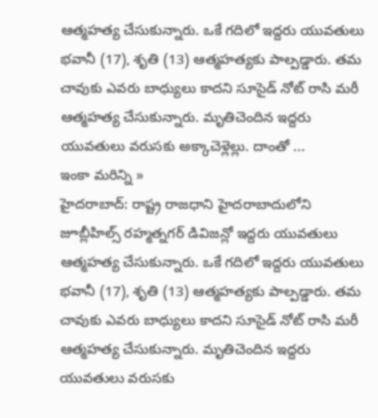ఆత్మహత్య చేసుకున్నారు. ఒకే గదిలో ఇద్దరు యువతులు భవానీ (17), శృతి (13) ఆత్మహత్యకు పాల్పడ్డారు. తమ చావుకు ఎవరు బాధ్యులు కాదని సూసైడ్ నోట్ రాసి మరీ ఆత్మహత్య చేసుకున్నారు. మృతిచెందిన ఇద్దరు యువతులు వరుసకు అక్కాచెళ్లెల్లు. దాంతో ...
ఇంకా మరిన్ని »
హైదరాబాద్: రాష్ట్ర రాజధాని హైదరాబాదులోని జూబ్లీహిల్స్ రహ్మత్నగర్ డివిజన్లో ఇద్దరు యువతులు ఆత్మహత్య చేసుకున్నారు. ఒకే గదిలో ఇద్దరు యువతులు భవానీ (17), శృతి (13) ఆత్మహత్యకు పాల్పడ్డారు. తమ చావుకు ఎవరు బాధ్యులు కాదని సూసైడ్ నోట్ రాసి మరీ ఆత్మహత్య చేసుకున్నారు. మృతిచెందిన ఇద్దరు యువతులు వరుసకు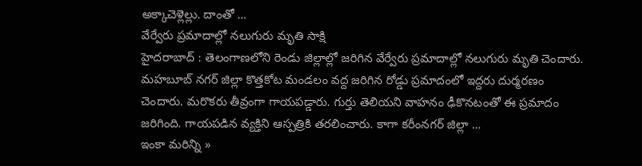అక్కాచెళ్లెల్లు. దాంతో ...
వేర్వేరు ప్రమాదాల్లో నలుగురు మృతి సాక్షి
హైదరాబాద్ : తెలంగాణలోని రెండు జిల్లాల్లో జరిగిన వేర్వేరు ప్రమాదాల్లో నలుగురు మృతి చెందారు. మహబూబ్ నగర్ జిల్లా కొత్తకోట మండలం వద్ద జరిగిన రోడ్డు ప్రమాదంలో ఇద్దరు దుర్మరణం చెందారు. మరొకరు తీవ్రంగా గాయపడ్డారు. గుర్తు తెలియని వాహనం ఢీకొనటంతో ఈ ప్రమాదం జరిగింది. గాయపడిన వ్యక్తిని ఆస్పత్రికి తరలించారు. కాగా కరీంనగర్ జిల్లా ...
ఇంకా మరిన్ని »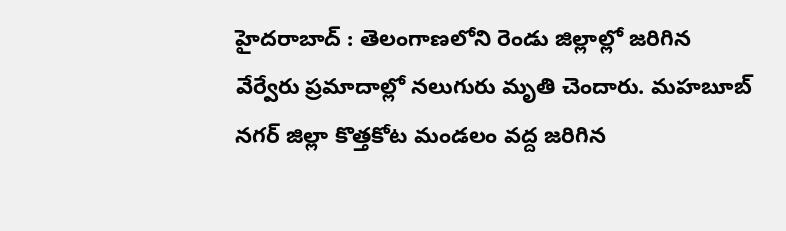హైదరాబాద్ : తెలంగాణలోని రెండు జిల్లాల్లో జరిగిన వేర్వేరు ప్రమాదాల్లో నలుగురు మృతి చెందారు. మహబూబ్ నగర్ జిల్లా కొత్తకోట మండలం వద్ద జరిగిన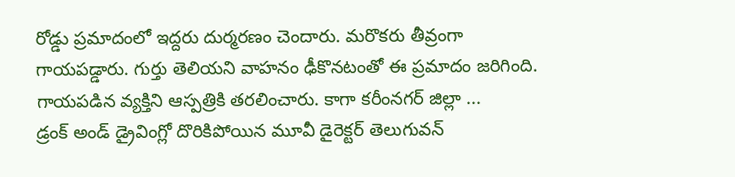రోడ్డు ప్రమాదంలో ఇద్దరు దుర్మరణం చెందారు. మరొకరు తీవ్రంగా గాయపడ్డారు. గుర్తు తెలియని వాహనం ఢీకొనటంతో ఈ ప్రమాదం జరిగింది. గాయపడిన వ్యక్తిని ఆస్పత్రికి తరలించారు. కాగా కరీంనగర్ జిల్లా ...
డ్రంక్ అండ్ డ్రైవింగ్లో దొరికిపోయిన మూవీ డైరెక్టర్ తెలుగువన్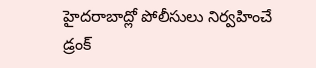హైదరాబాద్లో పోలీసులు నిర్వహించే డ్రంక్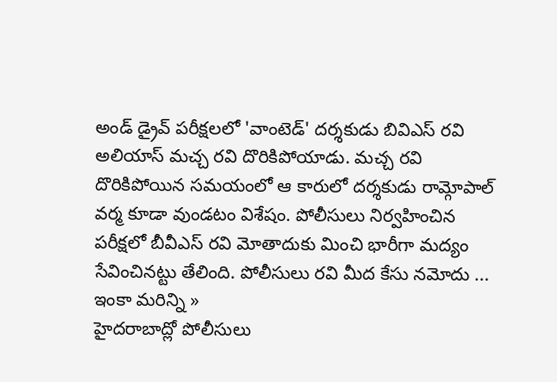అండ్ డ్రైవ్ పరీక్షలలో 'వాంటెడ్' దర్శకుడు బివిఎస్ రవి అలియాస్ మచ్చ రవి దొరికిపోయాడు. మచ్చ రవి దొరికిపోయిన సమయంలో ఆ కారులో దర్శకుడు రామ్గోపాల్ వర్మ కూడా వుండటం విశేషం. పోలీసులు నిర్వహించిన పరీక్షలో బీవీఎస్ రవి మోతాదుకు మించి భారీగా మద్యం సేవించినట్టు తేలింది. పోలీసులు రవి మీద కేసు నమోదు ...
ఇంకా మరిన్ని »
హైదరాబాద్లో పోలీసులు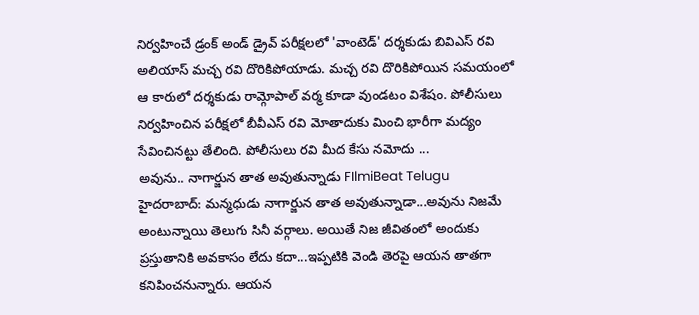నిర్వహించే డ్రంక్ అండ్ డ్రైవ్ పరీక్షలలో 'వాంటెడ్' దర్శకుడు బివిఎస్ రవి అలియాస్ మచ్చ రవి దొరికిపోయాడు. మచ్చ రవి దొరికిపోయిన సమయంలో ఆ కారులో దర్శకుడు రామ్గోపాల్ వర్మ కూడా వుండటం విశేషం. పోలీసులు నిర్వహించిన పరీక్షలో బీవీఎస్ రవి మోతాదుకు మించి భారీగా మద్యం సేవించినట్టు తేలింది. పోలీసులు రవి మీద కేసు నమోదు ...
అవును.. నాగార్జున తాత అవుతున్నాడు FIlmiBeat Telugu
హైదరాబాద్: మన్మధుడు నాగార్జున తాత అవుతున్నాడా...అవును నిజమే అంటున్నాయి తెలుగు సినీ వర్గాలు. అయితే నిజ జీవితంలో అందుకు ప్రస్తుతానికి అవకాసం లేదు కదా...ఇప్పటికి వెండి తెరపై ఆయన తాతగా కనిపించనున్నారు. ఆయన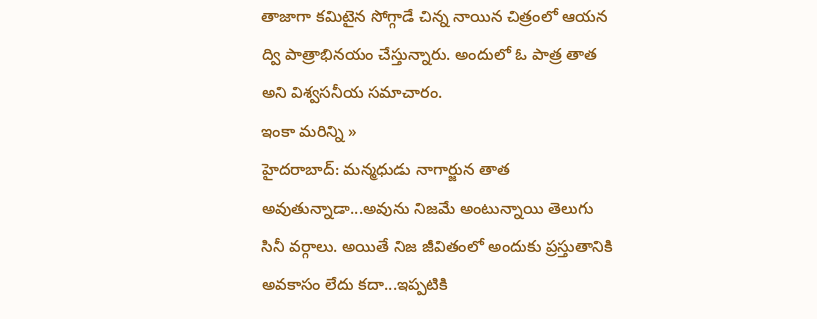తాజాగా కమిటైన సోగ్గాడే చిన్న నాయిన చిత్రంలో ఆయన ద్వి పాత్రాభినయం చేస్తున్నారు. అందులో ఓ పాత్ర తాత అని విశ్వసనీయ సమాచారం.
ఇంకా మరిన్ని »
హైదరాబాద్: మన్మధుడు నాగార్జున తాత అవుతున్నాడా...అవును నిజమే అంటున్నాయి తెలుగు సినీ వర్గాలు. అయితే నిజ జీవితంలో అందుకు ప్రస్తుతానికి అవకాసం లేదు కదా...ఇప్పటికి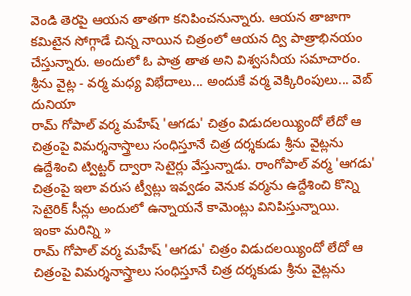వెండి తెరపై ఆయన తాతగా కనిపించనున్నారు. ఆయన తాజాగా కమిటైన సోగ్గాడే చిన్న నాయిన చిత్రంలో ఆయన ద్వి పాత్రాభినయం చేస్తున్నారు. అందులో ఓ పాత్ర తాత అని విశ్వసనీయ సమాచారం.
శ్రీను వైట్ల - వర్మ మధ్య విభేదాలు... అందుకే వర్మ వెక్కిరింపులు... వెబ్ దునియా
రామ్ గోపాల్ వర్మ మహేష్ 'ఆగడు' చిత్రం విడుదలయ్యిందో లేదో ఆ చిత్రంపై విమర్శనాస్త్రాలు సంధిస్తూనే చిత్ర దర్శకుడు శ్రీను వైట్లను ఉద్దేశించి ట్విట్టర్ ద్వారా సెటైర్లు వేస్తున్నాడు. రాంగోపాల్ వర్మ 'ఆగడు' చిత్రంపై ఇలా వరుస ట్వీట్లు ఇవ్వడం వెనుక వర్మను ఉద్దేశించి కొన్ని సెటైరిక్ సీన్లు అందులో ఉన్నాయనే కామెంట్లు వినిపిస్తున్నాయి.
ఇంకా మరిన్ని »
రామ్ గోపాల్ వర్మ మహేష్ 'ఆగడు' చిత్రం విడుదలయ్యిందో లేదో ఆ చిత్రంపై విమర్శనాస్త్రాలు సంధిస్తూనే చిత్ర దర్శకుడు శ్రీను వైట్లను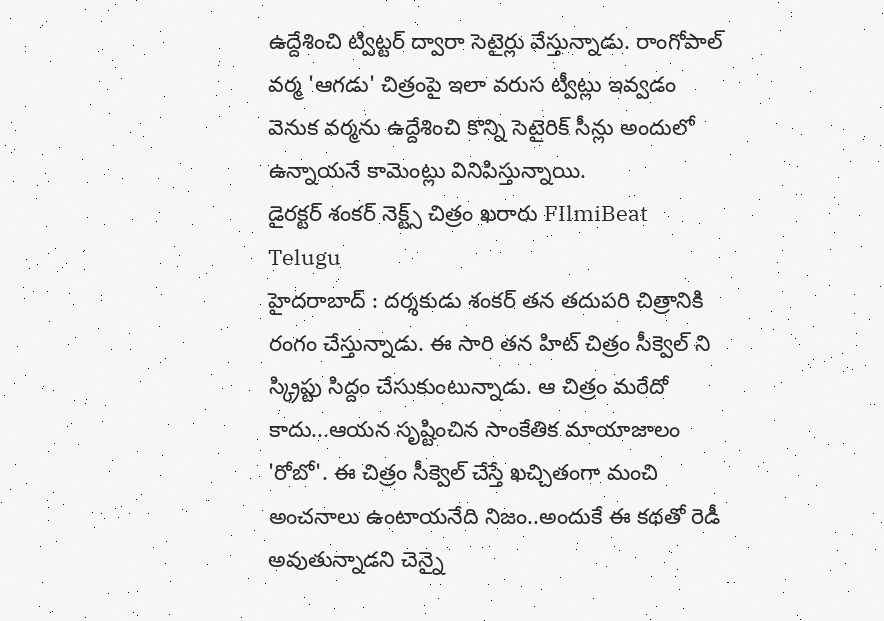ఉద్దేశించి ట్విట్టర్ ద్వారా సెటైర్లు వేస్తున్నాడు. రాంగోపాల్ వర్మ 'ఆగడు' చిత్రంపై ఇలా వరుస ట్వీట్లు ఇవ్వడం వెనుక వర్మను ఉద్దేశించి కొన్ని సెటైరిక్ సీన్లు అందులో ఉన్నాయనే కామెంట్లు వినిపిస్తున్నాయి.
డైరక్టర్ శంకర్ నెక్ట్స్ చిత్రం ఖరారు FIlmiBeat Telugu
హైదరాబాద్ : దర్శకుడు శంకర్ తన తదుపరి చిత్రానికి రంగం చేస్తున్నాడు. ఈ సారి తన హిట్ చిత్రం సీక్వెల్ ని స్క్రిప్టు సిద్దం చేసుకుంటున్నాడు. ఆ చిత్రం మరేదో కాదు...ఆయన సృష్టించిన సాంకేతిక మాయాజాలం 'రోబో'. ఈ చిత్రం సీక్వెల్ చేస్తే ఖచ్చితంగా మంచి అంచనాలు ఉంటాయనేది నిజం..అందుకే ఈ కథతో రెడీ అవుతున్నాడని చెన్నై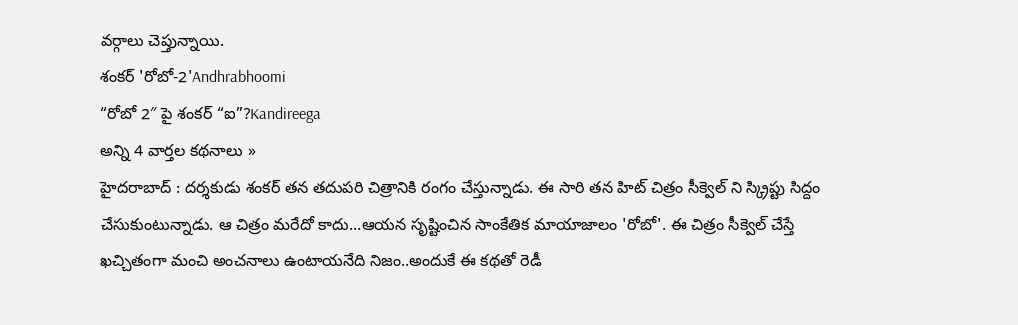వర్గాలు చెప్తున్నాయి.
శంకర్ 'రోబో-2'Andhrabhoomi
“రోబో 2″ పై శంకర్ “ఐ”?Kandireega
అన్ని 4 వార్తల కథనాలు »
హైదరాబాద్ : దర్శకుడు శంకర్ తన తదుపరి చిత్రానికి రంగం చేస్తున్నాడు. ఈ సారి తన హిట్ చిత్రం సీక్వెల్ ని స్క్రిప్టు సిద్దం చేసుకుంటున్నాడు. ఆ చిత్రం మరేదో కాదు...ఆయన సృష్టించిన సాంకేతిక మాయాజాలం 'రోబో'. ఈ చిత్రం సీక్వెల్ చేస్తే ఖచ్చితంగా మంచి అంచనాలు ఉంటాయనేది నిజం..అందుకే ఈ కథతో రెడీ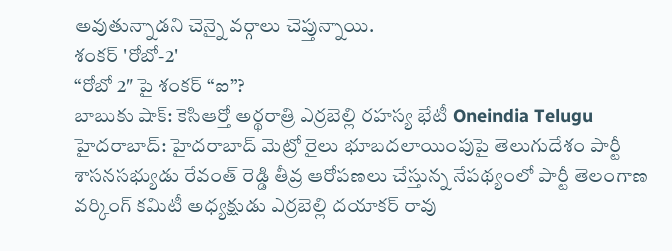అవుతున్నాడని చెన్నై వర్గాలు చెప్తున్నాయి.
శంకర్ 'రోబో-2'
“రోబో 2″ పై శంకర్ “ఐ”?
బాబుకు షాక్: కెసిఆర్తో అర్థరాత్రి ఎర్రబెల్లి రహస్య భేటీ Oneindia Telugu
హైదరాబాద్: హైదరాబాద్ మెట్రో రైలు భూబదలాయింపుపై తెలుగుదేశం పార్టీ శాసనసభ్యుడు రేవంత్ రెడ్డి తీవ్ర ఆరోపణలు చేస్తున్న నేపథ్యంలో పార్టీ తెలంగాణ వర్కింగ్ కమిటీ అధ్యక్షుడు ఎర్రబెల్లి దయాకర్ రావు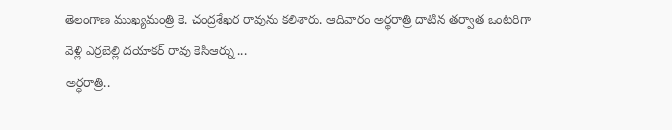తెలంగాణ ముఖ్యమంత్రి కె. చంద్రశేఖర రావును కలిశారు. ఆదివారం అర్థరాత్రి దాటిన తర్వాత ఒంటరిగా వెళ్లి ఎర్రబెల్లి దయాకర్ రావు కెసిఆర్ను ...
అర్ధరాత్రి..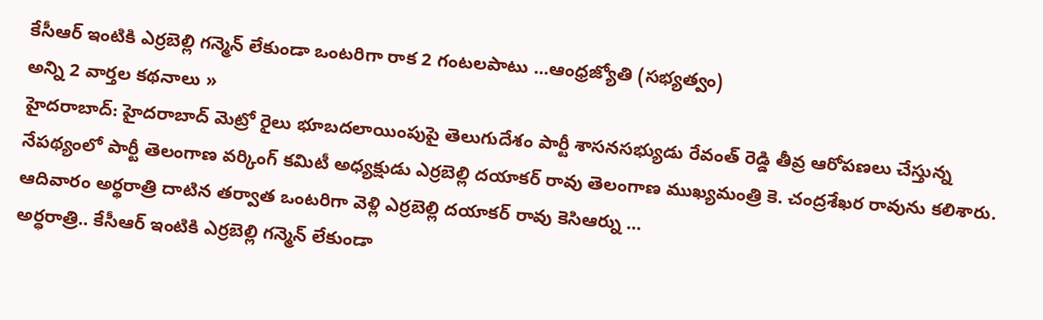కేసీఆర్ ఇంటికి ఎర్రబెల్లి గన్మెన్ లేకుండా ఒంటరిగా రాక 2 గంటలపాటు ...ఆంధ్రజ్యోతి (సభ్యత్వం)
అన్ని 2 వార్తల కథనాలు »
హైదరాబాద్: హైదరాబాద్ మెట్రో రైలు భూబదలాయింపుపై తెలుగుదేశం పార్టీ శాసనసభ్యుడు రేవంత్ రెడ్డి తీవ్ర ఆరోపణలు చేస్తున్న నేపథ్యంలో పార్టీ తెలంగాణ వర్కింగ్ కమిటీ అధ్యక్షుడు ఎర్రబెల్లి దయాకర్ రావు తెలంగాణ ముఖ్యమంత్రి కె. చంద్రశేఖర రావును కలిశారు. ఆదివారం అర్థరాత్రి దాటిన తర్వాత ఒంటరిగా వెళ్లి ఎర్రబెల్లి దయాకర్ రావు కెసిఆర్ను ...
అర్ధరాత్రి.. కేసీఆర్ ఇంటికి ఎర్రబెల్లి గన్మెన్ లేకుండా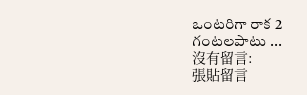ఒంటరిగా రాక 2 గంటలపాటు ...
沒有留言:
張貼留言